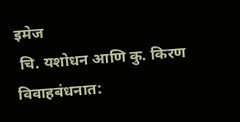इमेज
 चि. यशोधन आणि कु. किरण विवाहबंधनात: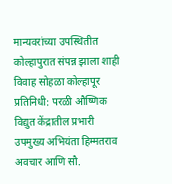मान्यवरांच्या उपस्थितीत कोल्हापुरात संपन्न झाला शाही विवाह सोहळा कोल्हापूर प्रतिनिधी: परळी औष्णिक विद्युत केंद्रातील प्रभारी उपमुख्य अभियंता हिम्मतराव अवचार आणि सौ.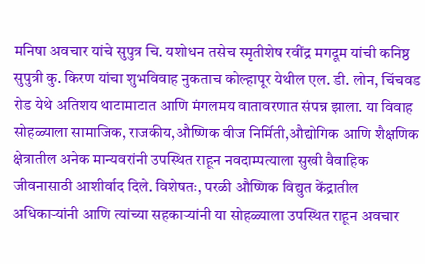मनिषा अवचार यांचे सुपुत्र चि. यशोधन तसेच स्मृतीशेष रवींद्र मगदूम यांची कनिष्ठ सुपुत्री कु. किरण यांचा शुभविवाह नुकताच कोल्हापूर येथील एल. डी. लोन, चिंचवड रोड येथे अतिशय थाटामाटात आणि मंगलमय वातावरणात संपन्न झाला. या विवाह सोहळ्याला सामाजिक, राजकीय,औष्णिक वीज निर्मिती,औद्योगिक आणि शैक्षणिक क्षेत्रातील अनेक मान्यवरांनी उपस्थित राहून नवदाम्पत्याला सुखी वैवाहिक जीवनासाठी आशीर्वाद दिले. विशेषतः, परळी औष्णिक विद्युत केंद्रातील अधिकाऱ्यांनी आणि त्यांच्या सहकाऱ्यांनी या सोहळ्याला उपस्थित राहून अवचार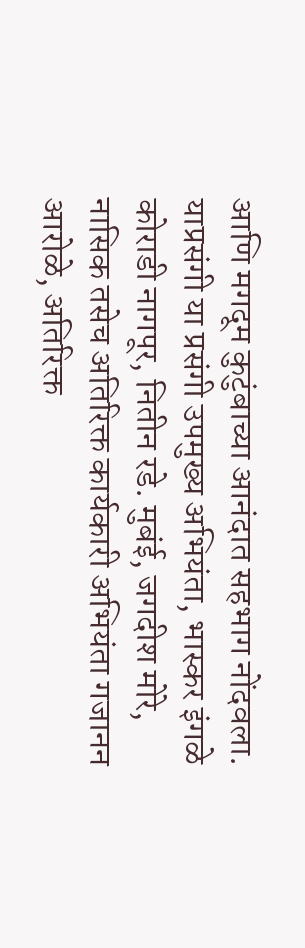आणि मगदूम कुटुंबाच्या आनंदात सहभाग नोंदवला. याप्रसंगी या प्रसंगी उपमुख्य अभियंता, भास्कर इंगळे कोराडी नागपूर, नितीन रडे. मुबंई, जगदीश मोरे, नासिक तसेच अतिरिक्त कार्यकारी अभियंता गजानन आरोळे, अतिरिक्त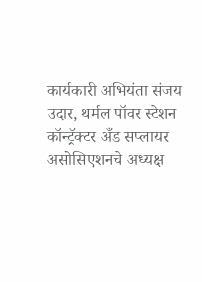कार्यकारी अभियंता संजय उदार, थर्मल पॉवर स्टेशन कॉन्ट्रॅक्टर अँड सप्लायर असोसिएशनचे अध्यक्ष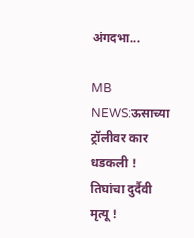अंगदभा...

MB NEWS:ऊसाच्या ट्रॉलीवर कार धडकली ! तिघांचा दुर्दैवी मृत्यू !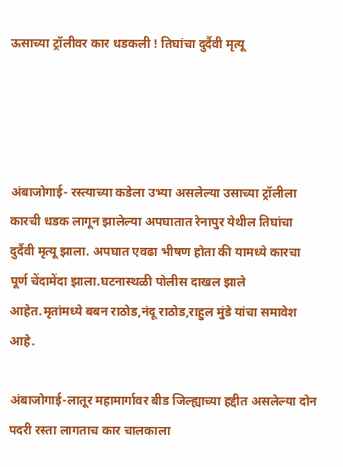ऊसाच्या ट्रॉलीवर कार धडकली ! तिघांचा दुर्दैवी मृत्यू




अंबाजोगाई- रस्त्याच्या कडेला उभ्या असलेल्या उसाच्या ट्रॉलीला कारची धडक लागून झालेल्या अपघातात रेनापुर येथील तिघांचा दुर्दैवी मृत्यू झाला. अपघात एवढा भीषण होता की यामध्ये कारचा पूर्ण चेंदामेंदा झाला.घटनास्थळी पोलीस दाखल झाले आहेत.मृतांमध्ये बबन राठोड,नंदू राठोड,राहुल मुंडे यांचा समावेश आहे.

अंबाजोगाई-लातूर महामार्गावर बीड जिल्ह्याच्या हद्दीत असलेल्या दोन पदरी रस्ता लागताच कार चालकाला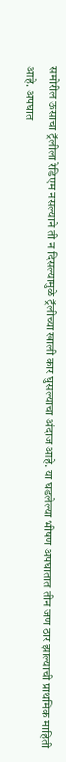समोरील ऊसाचा ट्रॅलीला रेडिएम नसल्याने ती न दिसल्यामुळे ट्रॅलीच्या खाली कार घुसल्याचा अंदाज आहे. या घडलेल्या भीषण अपघातात तीन जण ठार झाल्याची प्राथमिक माहिती आहे. अपघात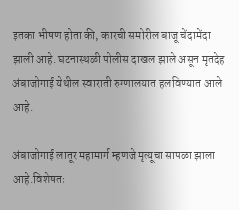इतका भीषण होता की, कारची समोरील बाजू चेंदामेंदा झाली आहे. घटनास्थळी पोलीस दाखल झाले असून मृतदेह अंबाजोगाई येथील स्वाराती रुग्णालयात हलविण्यात आले आहे.

अंबाजोगाई लातूर महामार्ग म्हणजे मृत्यूचा सापळा झाला आहे.विशेषतः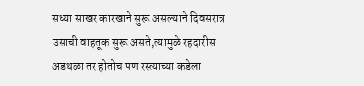सध्या साखर कारखाने सुरू असल्याने दिवसरात्र उसाची वाहतूक सुरू असते,त्यामुळे रहदारीस अडथळा तर होतोच पण रस्त्याच्या कडेला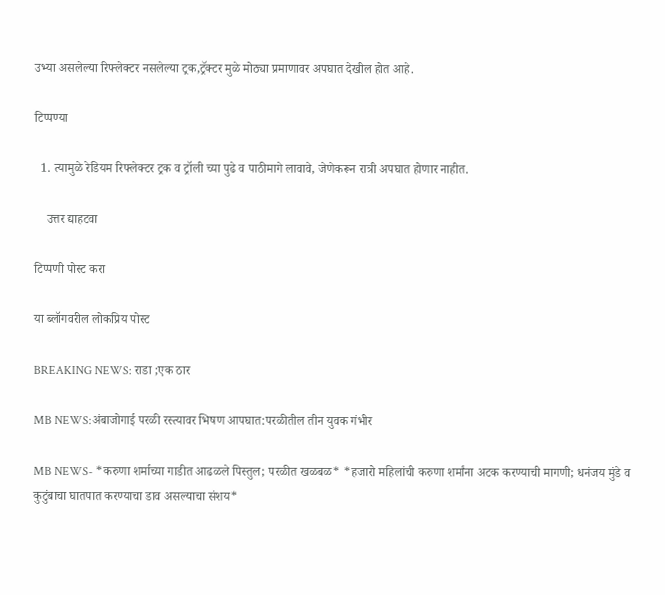उभ्या असलेल्या रिफ्लेक्टर नसलेल्या ट्रक,ट्रॅक्टर मुळे मोठ्या प्रमाणावर अपघात देखील होत आहे.

टिप्पण्या

  1. त्यामुळे रेडियम रिफ्लेक्टर ट्रक व ट्रॉली च्या पुढे व पाठीमागे लावावे, जेणेकरून रात्री अपघात होणार नाहीत.

    उत्तर द्याहटवा

टिप्पणी पोस्ट करा

या ब्लॉगवरील लोकप्रिय पोस्ट

BREAKING NEWS: राडा ;एक ठार

MB NEWS:अंबाजोगाई परळी रस्त्यावर भिषण आपघात:परळीतील तीन युवक गंभीर

MB NEWS- *करुणा शर्माच्या गाडीत आढळले पिस्तुल; परळीत खळबळ* *हजारो महिलांची करुणा शर्मांना अटक करण्याची मागणी; धनंजय मुंडे व कुटुंबाचा घातपात करण्याचा डाव असल्याचा संशय*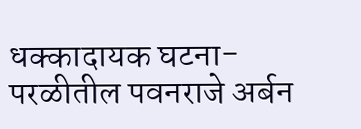धक्कादायक घटना-परळीतील पवनराजे अर्बन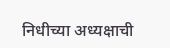निधीच्या अध्यक्षाची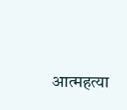आत्महत्या